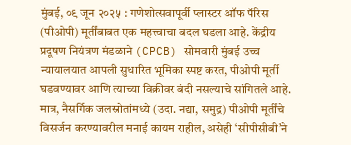मुंबई, ०९ जून २०२५ : गणेशोत्सवापूर्वी प्लास्टर ऑफ पॅरिस (पीओपी) मूर्तींबाबत एक महत्त्वाचा बदल घडला आहे. केंद्रीय प्रदूषण नियंत्रण मंडळाने (CPCB) सोमवारी मुंबई उच्च न्यायालयात आपली सुधारित भूमिका स्पष्ट करत, पीओपी मूर्ती घडवण्यावर आणि त्याच्या विक्रीवर बंदी नसल्याचे सांगितले आहे. मात्र, नैसर्गिक जलस्रोतांमध्ये (उदा. नद्या, समुद्र) पीओपी मूर्तींचे विसर्जन करण्यावरील मनाई कायम राहील, असेही ‘सीपीसीबी’ने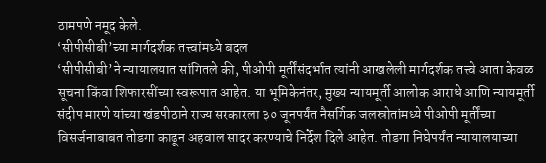ठामपणे नमूद केले.
‘सीपीसीबी’च्या मार्गदर्शक तत्त्वांमध्ये बदल
‘सीपीसीबी’ने न्यायालयात सांगितले की, पीओपी मूर्तींसंदर्भात त्यांनी आखलेली मार्गदर्शक तत्त्वे आता केवळ सूचना किंवा शिफारसींच्या स्वरूपात आहेत. या भूमिकेनंतर, मुख्य न्यायमूर्ती आलोक आराधे आणि न्यायमूर्ती संदीप मारणे यांच्या खंडपीठाने राज्य सरकारला ३० जूनपर्यंत नैसर्गिक जलस्रोतांमध्ये पीओपी मूर्तींच्या विसर्जनाबाबत तोडगा काढून अहवाल सादर करण्याचे निर्देश दिले आहेत. तोडगा निघेपर्यंत न्यायालयाच्या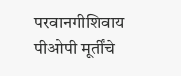परवानगीशिवाय पीओपी मूर्तींचे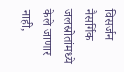विसर्जन नैसर्गिक जलस्रोतांमध्ये केले जाणार नाही,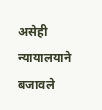असेही न्यायालयाने बजावले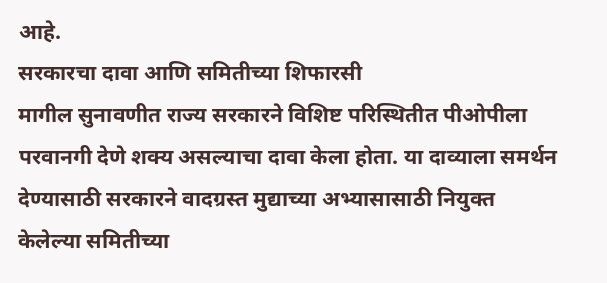आहे.
सरकारचा दावा आणि समितीच्या शिफारसी
मागील सुनावणीत राज्य सरकारने विशिष्ट परिस्थितीत पीओपीला परवानगी देणे शक्य असल्याचा दावा केला होता. या दाव्याला समर्थन देण्यासाठी सरकारने वादग्रस्त मुद्याच्या अभ्यासासाठी नियुक्त केलेल्या समितीच्या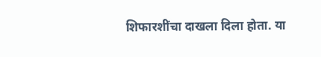शिफारशींचा दाखला दिला होता. या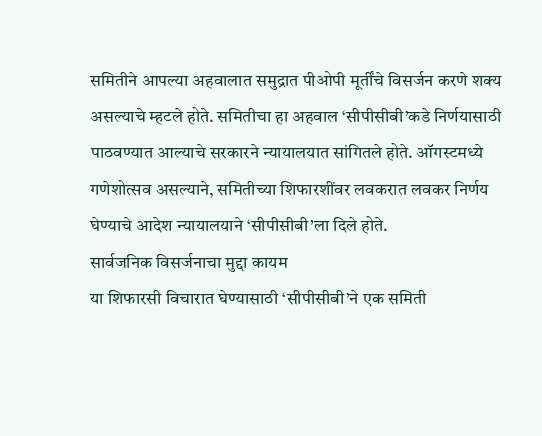समितीने आपल्या अहवालात समुद्रात पीओपी मूर्तींचे विसर्जन करणे शक्य असल्याचे म्हटले होते. समितीचा हा अहवाल ‘सीपीसीबी’कडे निर्णयासाठी पाठवण्यात आल्याचे सरकारने न्यायालयात सांगितले होते. ऑगस्टमध्ये गणेशोत्सव असल्याने, समितीच्या शिफारशींवर लवकरात लवकर निर्णय घेण्याचे आदेश न्यायालयाने ‘सीपीसीबी’ला दिले होते.
सार्वजनिक विसर्जनाचा मुद्दा कायम
या शिफारसी विचारात घेण्यासाठी ‘सीपीसीबी’ने एक समिती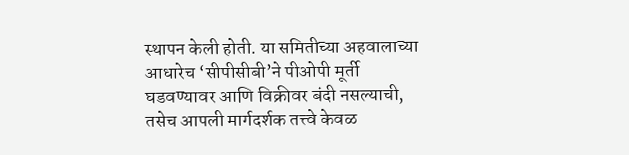स्थापन केली होती. या समितीच्या अहवालाच्या आधारेच ‘सीपीसीबी’ने पीओपी मूर्ती घडवण्यावर आणि विक्रीवर बंदी नसल्याची, तसेच आपली मार्गदर्शक तत्त्वे केवळ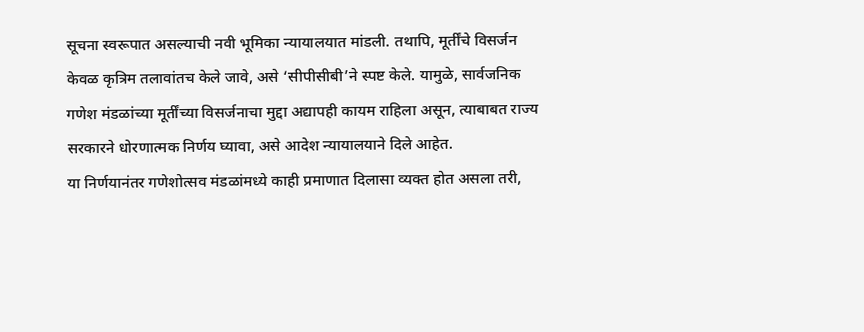सूचना स्वरूपात असल्याची नवी भूमिका न्यायालयात मांडली. तथापि, मूर्तींचे विसर्जन केवळ कृत्रिम तलावांतच केले जावे, असे ‘सीपीसीबी’ने स्पष्ट केले. यामुळे, सार्वजनिक गणेश मंडळांच्या मूर्तींच्या विसर्जनाचा मुद्दा अद्यापही कायम राहिला असून, त्याबाबत राज्य सरकारने धोरणात्मक निर्णय घ्यावा, असे आदेश न्यायालयाने दिले आहेत.
या निर्णयानंतर गणेशोत्सव मंडळांमध्ये काही प्रमाणात दिलासा व्यक्त होत असला तरी,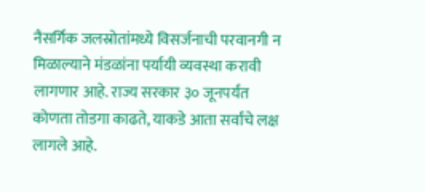नैसर्गिक जलस्रोतांमध्ये विसर्जनाची परवानगी न मिळाल्याने मंडळांना पर्यायी व्यवस्था करावी लागणार आहे. राज्य सरकार ३० जूनपर्यंत कोणता तोडगा काढते, याकडे आता सर्वांचे लक्ष लागले आहे.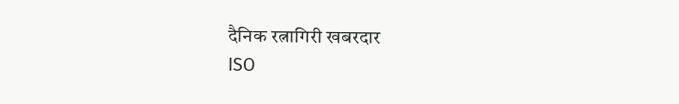दैनिक रत्नागिरी खबरदार
ISO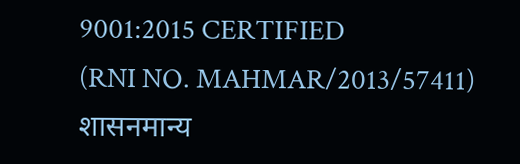9001:2015 CERTIFIED
(RNI NO. MAHMAR/2013/57411)
शासनमान्य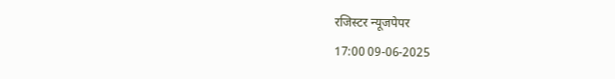रजिस्टर न्यूजपेपर
17:00 09-06-2025